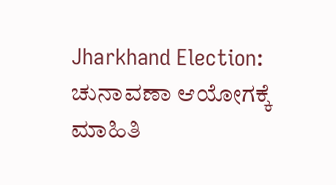Jharkhand Election: ಚುನಾವಣಾ ಆಯೋಗಕ್ಕೆ ಮಾಹಿತಿ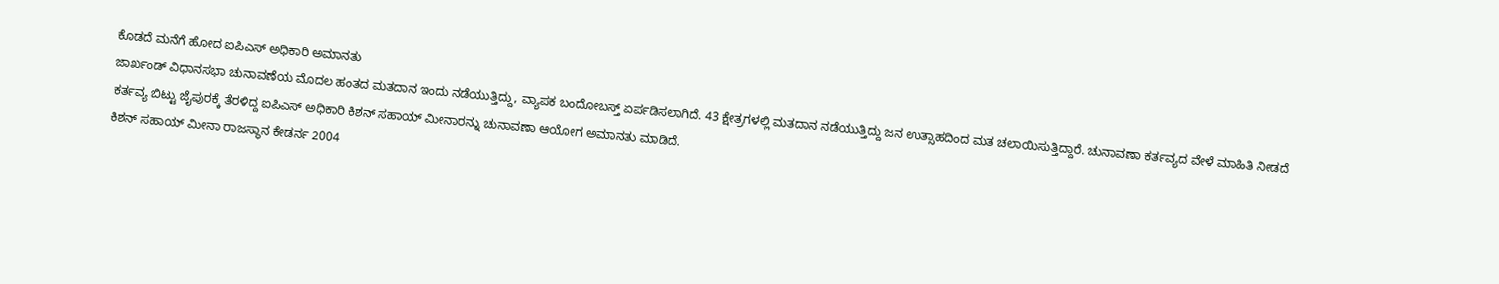ಕೊಡದೆ ಮನೆಗೆ ಹೋದ ಐಪಿಎಸ್ ಅಧಿಕಾರಿ ಅಮಾನತು
ಜಾರ್ಖಂಡ್ ವಿಧಾನಸಭಾ ಚುನಾವಣೆಯ ಮೊದಲ ಹಂತದ ಮತದಾನ ಇಂದು ನಡೆಯುತ್ತಿದ್ದು, ವ್ಯಾಪಕ ಬಂದೋಬಸ್ತ್ ಏರ್ಪಡಿಸಲಾಗಿದೆ. 43 ಕ್ಷೇತ್ರಗಳಲ್ಲಿ ಮತದಾನ ನಡೆಯುತ್ತಿದ್ದು ಜನ ಉತ್ಸಾಹದಿಂದ ಮತ ಚಲಾಯಿಸುತ್ತಿದ್ದಾರೆ. ಚುನಾವಣಾ ಕರ್ತವ್ಯದ ವೇಳೆ ಮಾಹಿತಿ ನೀಡದೆ ಕರ್ತವ್ಯ ಬಿಟ್ಟು ಜೈಪುರಕ್ಕೆ ತೆರಳಿದ್ದ ಐಪಿಎಸ್ ಅಧಿಕಾರಿ ಕಿಶನ್ ಸಹಾಯ್ ಮೀನಾರನ್ನು ಚುನಾವಣಾ ಆಯೋಗ ಅಮಾನತು ಮಾಡಿದೆ.
ಕಿಶನ್ ಸಹಾಯ್ ಮೀನಾ ರಾಜಸ್ಥಾನ ಕೇಡರ್ನ 2004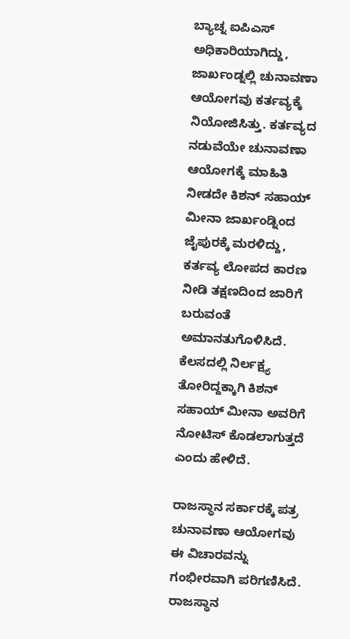ಬ್ಯಾಚ್ನ ಐಪಿಎಸ್ ಅಧಿಕಾರಿಯಾಗಿದ್ದು, ಜಾರ್ಖಂಡ್ನಲ್ಲಿ ಚುನಾವಣಾ ಆಯೋಗವು ಕರ್ತವ್ಯಕ್ಕೆ ನಿಯೋಜಿಸಿತ್ತು. ಕರ್ತವ್ಯದ ನಡುವೆಯೇ ಚುನಾವಣಾ ಆಯೋಗಕ್ಕೆ ಮಾಹಿತಿ ನೀಡದೇ ಕಿಶನ್ ಸಹಾಯ್ ಮೀನಾ ಜಾರ್ಖಂಡ್ನಿಂದ ಜೈಪುರಕ್ಕೆ ಮರಳಿದ್ದು, ಕರ್ತವ್ಯ ಲೋಪದ ಕಾರಣ ನೀಡಿ ತಕ್ಷಣದಿಂದ ಜಾರಿಗೆ ಬರುವಂತೆ ಅಮಾನತುಗೊಳಿಸಿದೆ. ಕೆಲಸದಲ್ಲಿ ನಿರ್ಲಕ್ಷ್ಯ ತೋರಿದ್ದಕ್ಕಾಗಿ ಕಿಶನ್ ಸಹಾಯ್ ಮೀನಾ ಅವರಿಗೆ ನೋಟಿಸ್ ಕೊಡಲಾಗುತ್ತದೆ ಎಂದು ಹೇಳಿದೆ.

ರಾಜಸ್ಥಾನ ಸರ್ಕಾರಕ್ಕೆ ಪತ್ರ
ಚುನಾವಣಾ ಆಯೋಗವು ಈ ವಿಚಾರವನ್ನು ಗಂಭೀರವಾಗಿ ಪರಿಗಣಿಸಿದೆ. ರಾಜಸ್ಥಾನ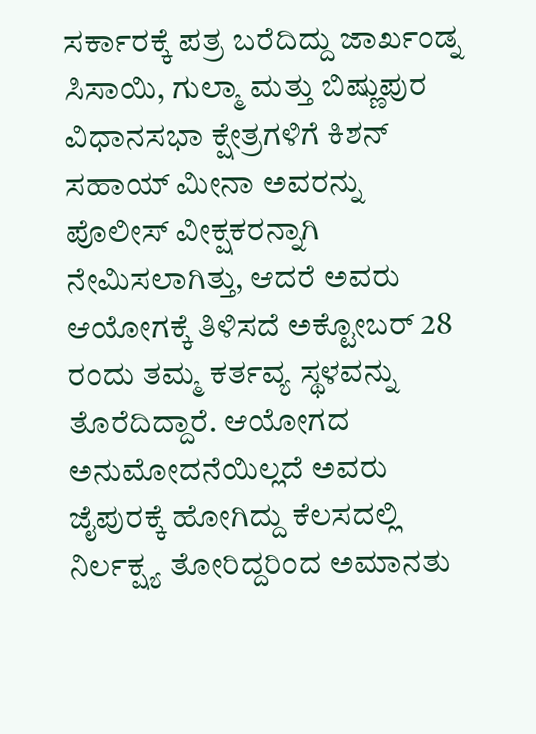ಸರ್ಕಾರಕ್ಕೆ ಪತ್ರ ಬರೆದಿದ್ದು ಜಾರ್ಖಂಡ್ನ ಸಿಸಾಯಿ, ಗುಲ್ಮಾ ಮತ್ತು ಬಿಷ್ಣುಪುರ ವಿಧಾನಸಭಾ ಕ್ಷೇತ್ರಗಳಿಗೆ ಕಿಶನ್ ಸಹಾಯ್ ಮೀನಾ ಅವರನ್ನು ಪೊಲೀಸ್ ವೀಕ್ಷಕರನ್ನಾಗಿ ನೇಮಿಸಲಾಗಿತ್ತು, ಆದರೆ ಅವರು ಆಯೋಗಕ್ಕೆ ತಿಳಿಸದೆ ಅಕ್ಟೋಬರ್ 28 ರಂದು ತಮ್ಮ ಕರ್ತವ್ಯ ಸ್ಥಳವನ್ನು ತೊರೆದಿದ್ದಾರೆ. ಆಯೋಗದ ಅನುಮೋದನೆಯಿಲ್ಲದೆ ಅವರು ಜೈಪುರಕ್ಕೆ ಹೋಗಿದ್ದು ಕೆಲಸದಲ್ಲಿ ನಿರ್ಲಕ್ಷ್ಯ ತೋರಿದ್ದರಿಂದ ಅಮಾನತು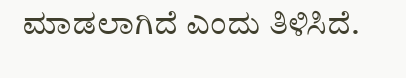ಮಾಡಲಾಗಿದೆ ಎಂದು ತಿಳಿಸಿದೆ.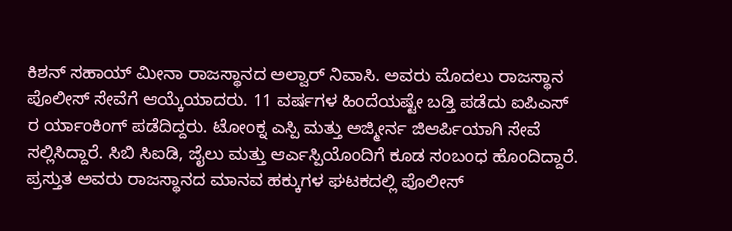ಕಿಶನ್ ಸಹಾಯ್ ಮೀನಾ ರಾಜಸ್ಥಾನದ ಅಲ್ವಾರ್ ನಿವಾಸಿ. ಅವರು ಮೊದಲು ರಾಜಸ್ಥಾನ ಪೊಲೀಸ್ ಸೇವೆಗೆ ಆಯ್ಕೆಯಾದರು. 11 ವರ್ಷಗಳ ಹಿಂದೆಯಷ್ಟೇ ಬಡ್ತಿ ಪಡೆದು ಐಪಿಎಸ್ ರ ರ್ಯಾಂಕಿಂಗ್ ಪಡೆದಿದ್ದರು. ಟೋಂಕ್ನ ಎಸ್ಪಿ ಮತ್ತು ಅಜ್ಮೀರ್ನ ಜಿಆರ್ಪಿಯಾಗಿ ಸೇವೆ ಸಲ್ಲಿಸಿದ್ದಾರೆ. ಸಿಬಿ ಸಿಐಡಿ, ಜೈಲು ಮತ್ತು ಆರ್ಎಸ್ಪಿಯೊಂದಿಗೆ ಕೂಡ ಸಂಬಂಧ ಹೊಂದಿದ್ದಾರೆ. ಪ್ರಸ್ತುತ ಅವರು ರಾಜಸ್ಥಾನದ ಮಾನವ ಹಕ್ಕುಗಳ ಘಟಕದಲ್ಲಿ ಪೊಲೀಸ್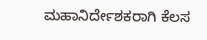ಮಹಾನಿರ್ದೇಶಕರಾಗಿ ಕೆಲಸ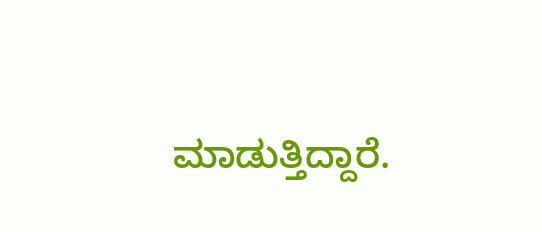ಮಾಡುತ್ತಿದ್ದಾರೆ.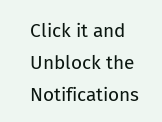Click it and Unblock the Notifications